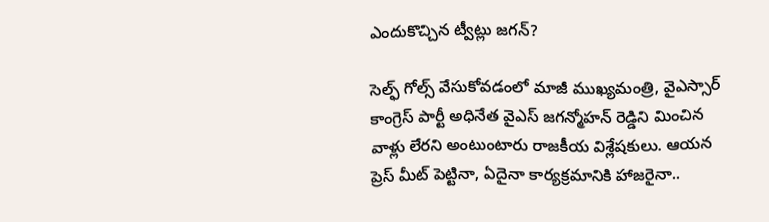ఎందుకొచ్చిన ట్వీట్లు జగన్?

సెల్ఫ్ గోల్స్ వేసుకోవడంలో మాజీ ముఖ్యమంత్రి, వైఎస్సార్ కాంగ్రెస్ పార్టీ అధినేత వైఎస్ జగన్మోహన్ రెడ్డిని మించిన వాళ్లు లేరని అంటుంటారు రాజకీయ విశ్లేషకులు. ఆయన ప్రెస్ మీట్ పెట్టినా, ఏదైనా కార్యక్రమానికి హాజరైనా..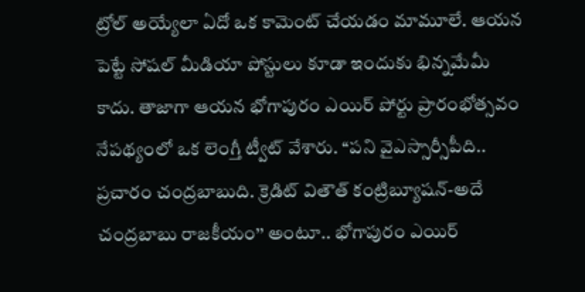ట్రోల్ అయ్యేలా ఏదో ఒక కామెంట్ చేయడం మామూలే. ఆయన పెట్టే సోషల్ మీడియా పోస్టులు కూడా ఇందుకు భిన్నమేమీ కాదు. తాజాగా ఆయన భోగాపురం ఎయిర్ పోర్టు ప్రారంభోత్సవం నేపథ్యంలో ఒక లెంగ్తీ ట్వీట్ వేశారు. ‘‘పని వైఎస్సార్సీపీది.. ప్రచారం చంద్రబాబుది. క్రెడిట్ వితౌత్ కంట్రిబ్యూషన్-అదే చంద్రబాబు రాజకీయం’’ అంటూ.. భోగాపురం ఎయిర్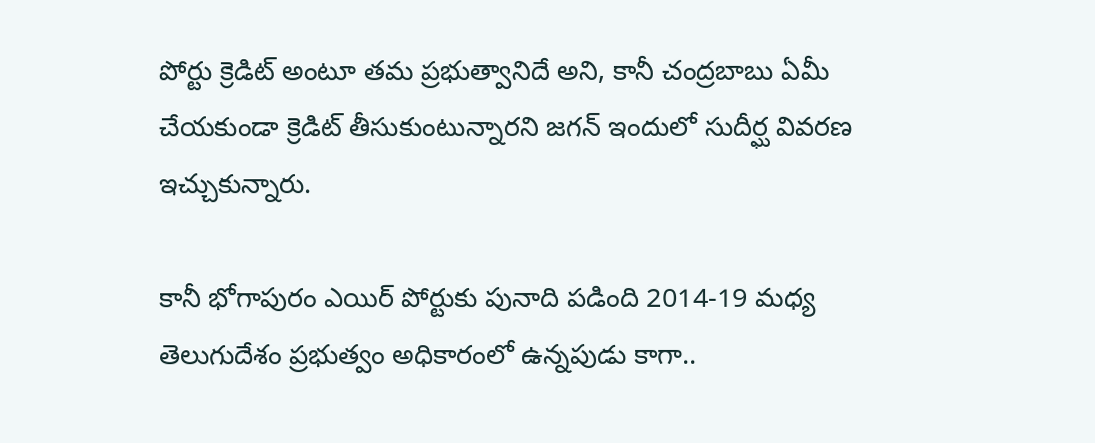పోర్టు క్రెడిట్ అంటూ తమ ప్రభుత్వానిదే అని, కానీ చంద్రబాబు ఏమీ చేయకుండా క్రెడిట్ తీసుకుంటున్నారని జగన్ ఇందులో సుదీర్ఘ వివరణ ఇచ్చుకున్నారు.

కానీ భోగాపురం ఎయిర్ పోర్టుకు పునాది పడింది 2014-19 మధ్య తెలుగుదేశం ప్రభుత్వం అధికారంలో ఉన్నపుడు కాగా..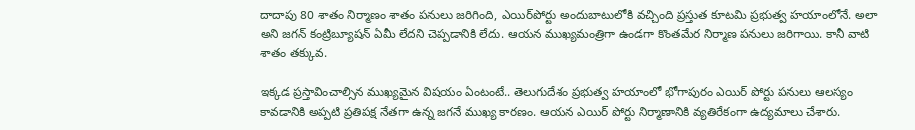దాదాపు 80 శాతం నిర్మాణం శాతం పనులు జరిగింది, ఎయిర్‌పోర్టు అందుబాటులోకి వచ్చింది ప్రస్తుత కూటమి ప్రభుత్వ హయాంలోనే. అలా అని జగన్ కంట్రిబ్యూషన్ ఏమీ లేదని చెప్పడానికి లేదు. ఆయన ముఖ్యమంత్రిగా ఉండగా కొంతమేర నిర్మాణ పనులు జరిగాయి. కానీ వాటి శాతం తక్కువ.

ఇక్కడ ప్రస్తావించాల్సిన ముఖ్యమైన విషయం ఏంటంటే.. తెలుగుదేశం ప్రభుత్వ హయాంలో భోగాపురం ఎయిర్ పోర్టు పనులు ఆలస్యం కావడానికి అప్పటి ప్రతిపక్ష నేతగా ఉన్న జగనే ముఖ్య కారణం. ఆయన ఎయిర్ పోర్టు నిర్మాణానికి వ్యతిరేకంగా ఉద్యమాలు చేశారు.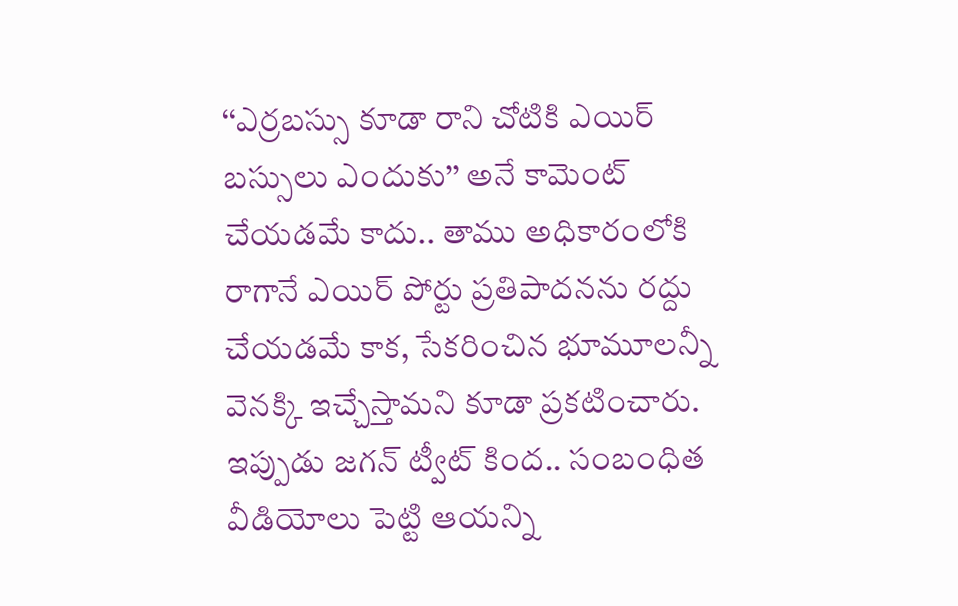‘‘ఎర్రబస్సు కూడా రాని చోటికి ఎయిర్ బస్సులు ఎందుకు’’ అనే కామెంట్ చేయడమే కాదు.. తాము అధికారంలోకి రాగానే ఎయిర్ పోర్టు ప్రతిపాదనను రద్దు చేయడమే కాక, సేకరించిన భూమూలన్నీ వెనక్కి ఇచ్చేస్తామని కూడా ప్రకటించారు. ఇప్పుడు జగన్ ట్వీట్ కింద.. సంబంధిత వీడియోలు పెట్టి ఆయన్ని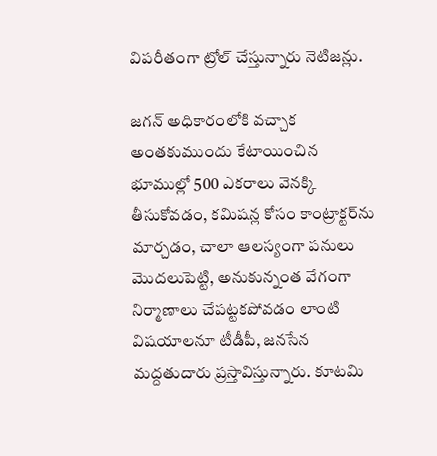విపరీతంగా ట్రోల్ చేస్తున్నారు నెటిజన్లు.

జగన్ అధికారంలోకి వచ్చాక అంతకుముందు కేటాయించిన భూముల్లో 500 ఎకరాలు వెనక్కి తీసుకోవడం, కమిషన్ల కోసం కాంట్రాక్టర్‌ను మార్చడం, చాలా ఆలస్యంగా పనులు మొదలుపెట్టి, అనుకున్నంత వేగంగా నిర్మాణాలు చేపట్టకపోవడం లాంటి విషయాలనూ టీడీపీ, జనసేన మద్దతుదారు ప్రస్తావిస్తున్నారు. కూటమి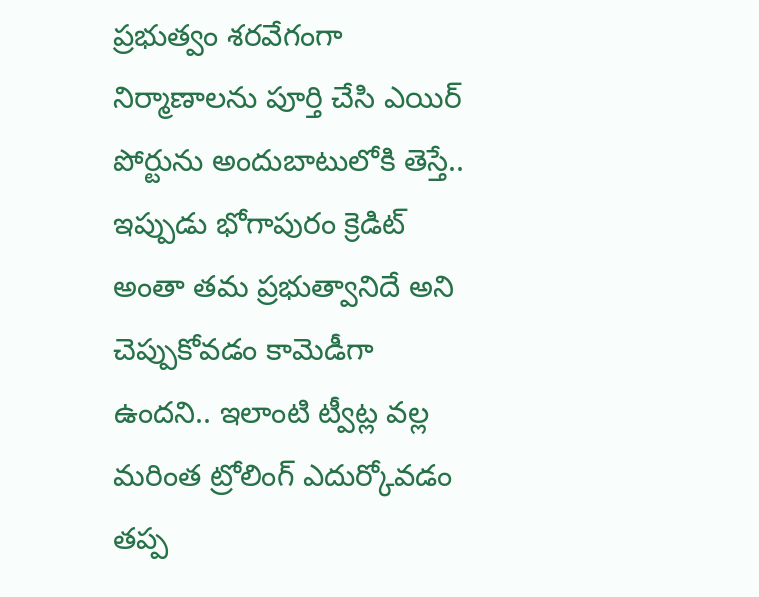ప్రభుత్వం శరవేగంగా నిర్మాణాలను పూర్తి చేసి ఎయిర్ పోర్టును అందుబాటులోకి తెస్తే.. ఇప్పుడు భోగాపురం క్రెడిట్ అంతా తమ ప్రభుత్వానిదే అని చెప్పుకోవడం కామెడీగా ఉందని.. ఇలాంటి ట్వీట్ల వల్ల మరింత ట్రోలింగ్ ఎదుర్కోవడం తప్ప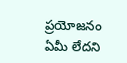ప్రయోజనం ఏమీ లేదని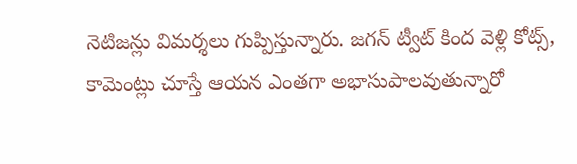నెటిజన్లు విమర్శలు గుప్పిస్తున్నారు. జగన్ ట్వీట్ కింద వెళ్లి కోట్స్, కామెంట్లు చూస్తే ఆయన ఎంతగా అభాసుపాలవుతున్నారో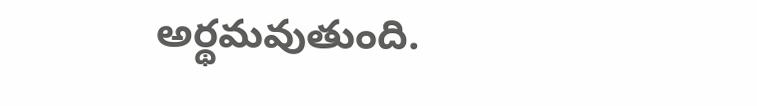అర్థమవుతుంది.